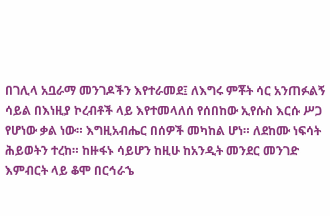በገሊላ አቧራማ መንገዶችን እየተራመደ፤ ለእግሩ ምቾት ሳር አንጠፉልኝ ሳይል በእነዚያ ኮረብቶች ላይ እየተመላለሰ የሰበከው ኢየሱስ እርሱ ሥጋ የሆነው ቃል ነው። እግዚአብሔር በሰዎች መካከል ሆነ። ለደከሙ ነፍሳት ሕይወትን ተረከ። ከዙፋኑ ሳይሆን ከዚሁ ከአንዲት መንደር መንገድ እምብርት ላይ ቆሞ በርኅራኄ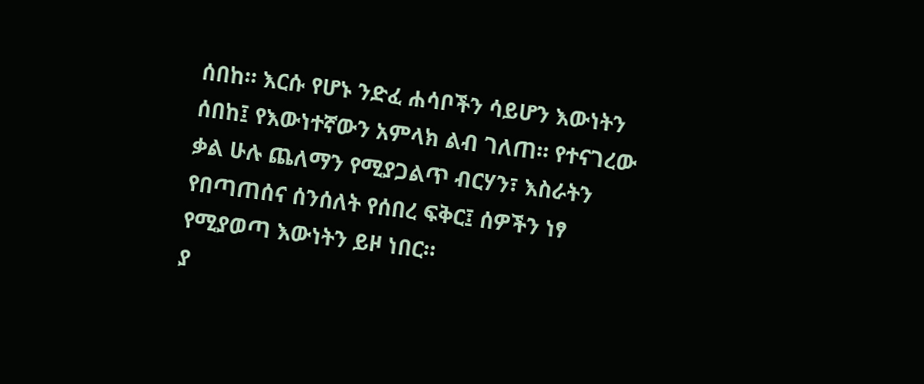ሰበከ። እርሱ የሆኑ ንድፈ ሐሳቦችን ሳይሆን እውነትን ሰበከ፤ የእውነተኛውን አምላክ ልብ ገለጠ። የተናገረው ቃል ሁሉ ጨለማን የሚያጋልጥ ብርሃን፣ እስራትን የበጣጠሰና ሰንሰለት የሰበረ ፍቅር፤ ሰዎችን ነፃ የሚያወጣ እውነትን ይዞ ነበር።
ያ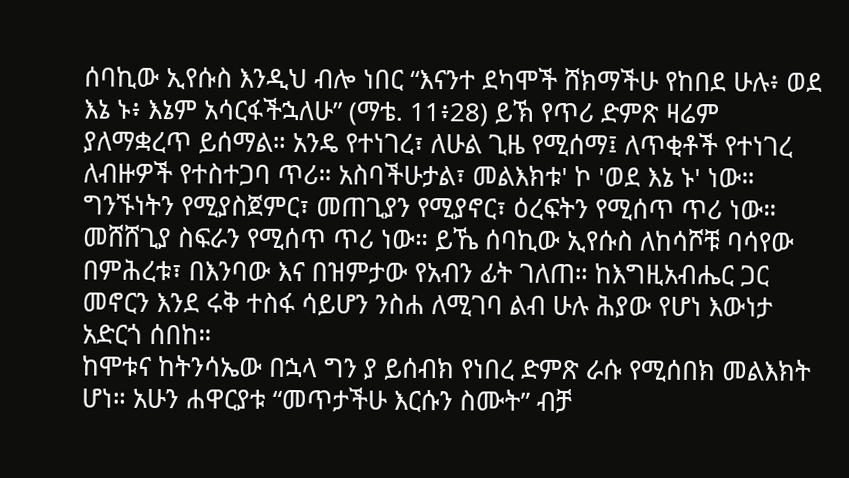ሰባኪው ኢየሱስ እንዲህ ብሎ ነበር “እናንተ ደካሞች ሸክማችሁ የከበደ ሁሉ፥ ወደ እኔ ኑ፥ እኔም አሳርፋችኋለሁ” (ማቴ. 11፥28) ይኽ የጥሪ ድምጽ ዛሬም ያለማቋረጥ ይሰማል። አንዴ የተነገረ፣ ለሁል ጊዜ የሚሰማ፤ ለጥቂቶች የተነገረ ለብዙዎች የተስተጋባ ጥሪ። አስባችሁታል፣ መልእክቱ' ኮ 'ወደ እኔ ኑ' ነው። ግንኙነትን የሚያስጀምር፣ መጠጊያን የሚያኖር፣ ዕረፍትን የሚሰጥ ጥሪ ነው። መሸሸጊያ ስፍራን የሚሰጥ ጥሪ ነው። ይኼ ሰባኪው ኢየሱስ ለከሳሾቹ ባሳየው በምሕረቱ፣ በእንባው እና በዝምታው የአብን ፊት ገለጠ። ከእግዚአብሔር ጋር መኖርን እንደ ሩቅ ተስፋ ሳይሆን ንስሐ ለሚገባ ልብ ሁሉ ሕያው የሆነ እውነታ አድርጎ ሰበከ።
ከሞቱና ከትንሳኤው በኋላ ግን ያ ይሰብክ የነበረ ድምጽ ራሱ የሚሰበክ መልእክት ሆነ። አሁን ሐዋርያቱ “መጥታችሁ እርሱን ስሙት” ብቻ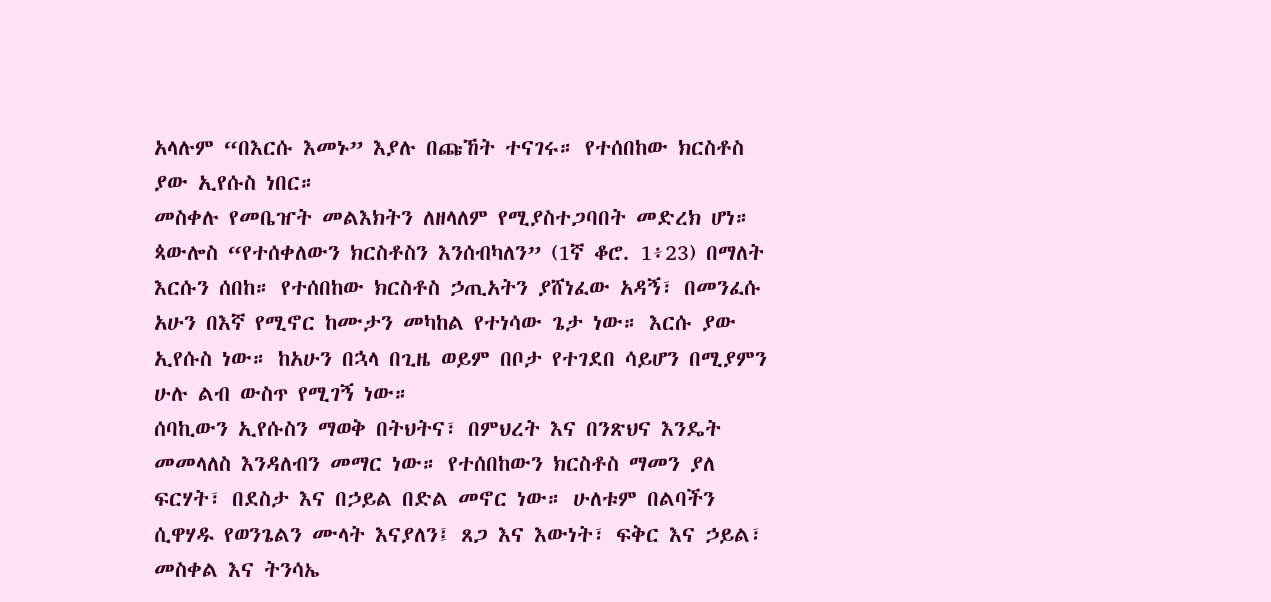አላሉም “በእርሱ እመኑ” እያሉ በጩኸት ተናገሩ። የተሰበከው ክርስቶስ ያው ኢየሱስ ነበር።
መስቀሉ የመቤዠት መልእክትን ለዘላለም የሚያስተጋባበት መድረክ ሆነ። ጳውሎስ “የተሰቀለውን ክርስቶስን እንሰብካለን” (1ኛ ቆሮ. 1፥23) በማለት እርሱን ሰበከ። የተሰበከው ክርስቶስ ኃጢአትን ያሸነፈው አዳኝ፣ በመንፈሱ አሁን በእኛ የሚኖር ከሙታን መካከል የተነሳው ጌታ ነው። እርሱ ያው ኢየሱስ ነው። ከአሁን በኋላ በጊዜ ወይም በቦታ የተገደበ ሳይሆን በሚያምን ሁሉ ልብ ውስጥ የሚገኝ ነው።
ሰባኪውን ኢየሱስን ማወቅ በትህትና፣ በምህረት እና በንጽህና እንዴት መመላለስ እንዳለብን መማር ነው። የተሰበከውን ክርስቶስ ማመን ያለ ፍርሃት፣ በደስታ እና በኃይል በድል መኖር ነው። ሁለቱም በልባችን ሲዋሃዱ የወንጌልን ሙላት እናያለን፤ ጸጋ እና እውነት፣ ፍቅር እና ኃይል፣ መስቀል እና ትንሳኤ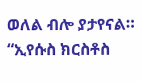ወለል ብሎ ያታየናል።
“ኢየሱስ ክርስቶስ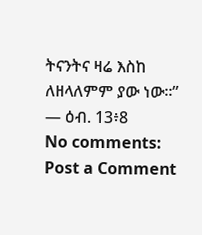ትናንትና ዛሬ እስከ ለዘላለምም ያው ነው።” — ዕብ. 13፥8
No comments:
Post a Comment